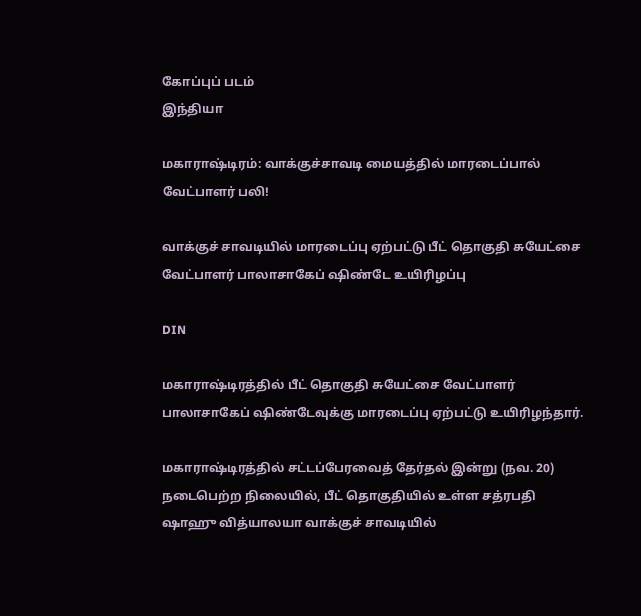கோப்புப் படம்
இந்தியா

மகாராஷ்டிரம்: வாக்குச்சாவடி மையத்தில் மாரடைப்பால் வேட்பாளர் பலி!

வாக்குச் சாவடியில் மாரடைப்பு ஏற்பட்டு பீட் தொகுதி சுயேட்சை வேட்பாளர் பாலாசாகேப் ஷிண்டே உயிரிழப்பு

DIN

மகாராஷ்டிரத்தில் பீட் தொகுதி சுயேட்சை வேட்பாளர் பாலாசாகேப் ஷிண்டேவுக்கு மாரடைப்பு ஏற்பட்டு உயிரிழந்தார்.

மகாராஷ்டிரத்தில் சட்டப்பேரவைத் தேர்தல் இன்று (நவ. 20) நடைபெற்ற நிலையில், பீட் தொகுதியில் உள்ள சத்ரபதி ஷாஹு வித்யாலயா வாக்குச் சாவடியில்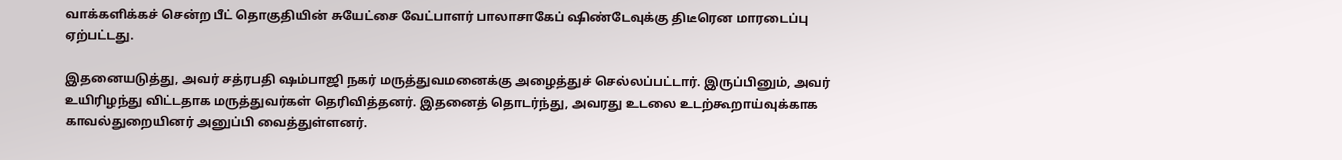வாக்களிக்கச் சென்ற பீட் தொகுதியின் சுயேட்சை வேட்பாளர் பாலாசாகேப் ஷிண்டேவுக்கு திடீரென மாரடைப்பு ஏற்பட்டது.

இதனையடுத்து, அவர் சத்ரபதி ஷம்பாஜி நகர் மருத்துவமனைக்கு அழைத்துச் செல்லப்பட்டார். இருப்பினும், அவர் உயிரிழந்து விட்டதாக மருத்துவர்கள் தெரிவித்தனர். இதனைத் தொடர்ந்து, அவரது உடலை உடற்கூறாய்வுக்காக காவல்துறையினர் அனுப்பி வைத்துள்ளனர்.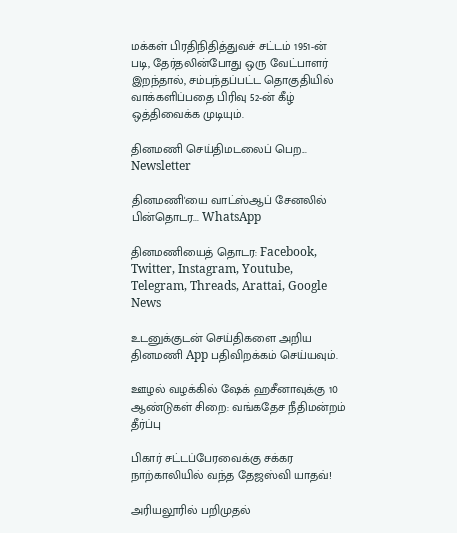மக்கள் பிரதிநிதித்துவச் சட்டம் 1951-ன் படி, தேர்தலின்போது ஒரு வேட்பாளர் இறந்தால், சம்பந்தப்பட்ட தொகுதியில் வாக்களிப்பதை பிரிவு 52-ன் கீழ் ஒத்திவைக்க முடியும்.

தினமணி செய்திமடலைப் பெற... Newsletter

தினமணி'யை வாட்ஸ்ஆப் சேனலில் பின்தொடர... WhatsApp

தினமணியைத் தொடர: Facebook, Twitter, Instagram, Youtube, Telegram, Threads, Arattai, Google News

உடனுக்குடன் செய்திகளை அறிய தினமணி App பதிவிறக்கம் செய்யவும்.

ஊழல் வழக்கில் ஷேக் ஹசீனாவுக்கு 10 ஆண்டுகள் சிறை: வங்கதேச நீதிமன்றம் தீர்ப்பு

பிகார் சட்டப்பேரவைக்கு சக்கர நாற்காலியில் வந்த தேஜஸ்வி யாதவ்!

அரியலூரில் பறிமுதல்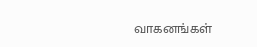வாகனங்கள்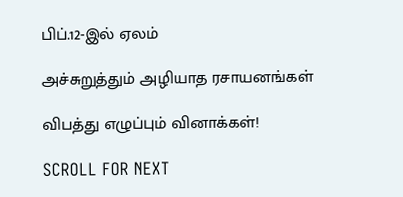பிப்.12-இல் ஏலம்

அச்சுறுத்தும் அழியாத ரசாயனங்கள்

விபத்து எழுப்பும் வினாக்கள்!

SCROLL FOR NEXT